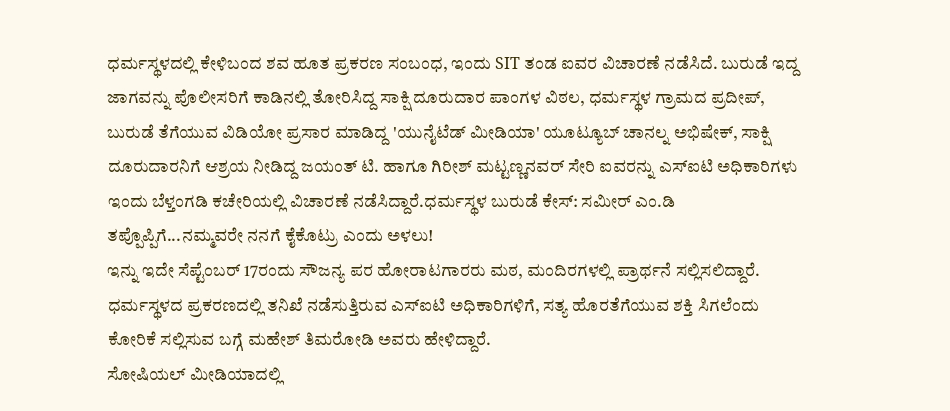ಧರ್ಮಸ್ಥಳದಲ್ಲಿ ಕೇಳಿಬಂದ ಶವ ಹೂತ ಪ್ರಕರಣ ಸಂಬಂಧ, ಇಂದು SIT ತಂಡ ಐವರ ವಿಚಾರಣೆ ನಡೆಸಿದೆ. ಬುರುಡೆ ಇದ್ದ ಜಾಗವನ್ನು ಪೊಲೀಸರಿಗೆ ಕಾಡಿನಲ್ಲಿ ತೋರಿಸಿದ್ದ ಸಾಕ್ಷಿ ದೂರುದಾರ ಪಾಂಗಳ ವಿಠಲ, ಧರ್ಮಸ್ಥಳ ಗ್ರಾಮದ ಪ್ರದೀಪ್, ಬುರುಡೆ ತೆಗೆಯುವ ವಿಡಿಯೋ ಪ್ರಸಾರ ಮಾಡಿದ್ದ 'ಯುನೈಟೆಡ್ ಮೀಡಿಯಾ' ಯೂಟ್ಯೂಬ್ ಚಾನಲ್ನ ಅಭಿಷೇಕ್, ಸಾಕ್ಷಿ ದೂರುದಾರನಿಗೆ ಆಶ್ರಯ ನೀಡಿದ್ದ ಜಯಂತ್ ಟಿ. ಹಾಗೂ ಗಿರೀಶ್ ಮಟ್ಟಣ್ಣನವರ್ ಸೇರಿ ಐವರನ್ನು ಎಸ್ಐಟಿ ಅಧಿಕಾರಿಗಳು ಇಂದು ಬೆಳ್ತಂಗಡಿ ಕಚೇರಿಯಲ್ಲಿ ವಿಚಾರಣೆ ನಡೆಸಿದ್ದಾರೆ.ಧರ್ಮಸ್ಥಳ ಬುರುಡೆ ಕೇಸ್: ಸಮೀರ್ ಎಂ.ಡಿ ತಪ್ಪೊಪ್ಪಿಗೆ...ನಮ್ಮವರೇ ನನಗೆ ಕೈಕೊಟ್ರು ಎಂದು ಅಳಲು!
ಇನ್ನು ಇದೇ ಸೆಪ್ಟೆಂಬರ್ 17ರಂದು ಸೌಜನ್ಯ ಪರ ಹೋರಾಟಗಾರರು ಮಠ, ಮಂದಿರಗಳಲ್ಲಿ ಪ್ರಾರ್ಥನೆ ಸಲ್ಲಿಸಲಿದ್ದಾರೆ. ಧರ್ಮಸ್ಥಳದ ಪ್ರಕರಣದಲ್ಲಿ ತನಿಖೆ ನಡೆಸುತ್ತಿರುವ ಎಸ್ಐಟಿ ಅಧಿಕಾರಿಗಳಿಗೆ, ಸತ್ಯ ಹೊರತೆಗೆಯುವ ಶಕ್ತಿ ಸಿಗಲೆಂದು ಕೋರಿಕೆ ಸಲ್ಲಿಸುವ ಬಗ್ಗೆ ಮಹೇಶ್ ತಿಮರೋಡಿ ಅವರು ಹೇಳಿದ್ದಾರೆ.
ಸೋಷಿಯಲ್ ಮೀಡಿಯಾದಲ್ಲಿ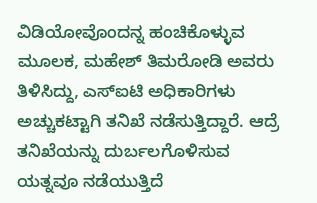ವಿಡಿಯೋವೊಂದನ್ನ ಹಂಚಿಕೊಳ್ಳುವ ಮೂಲಕ, ಮಹೇಶ್ ತಿಮರೋಡಿ ಅವರು ತಿಳಿಸಿದ್ದು, ಎಸ್ಐಟಿ ಅಧಿಕಾರಿಗಳು ಅಚ್ಚುಕಟ್ಟಾಗಿ ತನಿಖೆ ನಡೆಸುತ್ತಿದ್ದಾರೆ. ಆದ್ರೆ ತನಿಖೆಯನ್ನು ದುರ್ಬಲಗೊಳಿಸುವ ಯತ್ನವೂ ನಡೆಯುತ್ತಿದೆ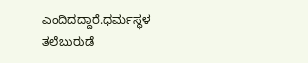ಎಂದಿದದ್ದಾರೆ.ಧರ್ಮಸ್ಥಳ ತಲೆಬುರುಡೆ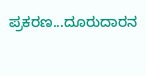ಪ್ರಕರಣ...ದೂರುದಾರನ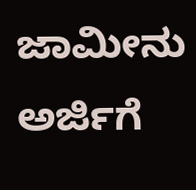ಜಾಮೀನು ಅರ್ಜಿಗೆ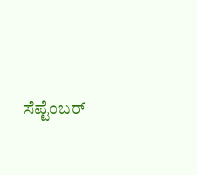ಸೆಪ್ಟೆಂಬರ್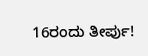16ರಂದು ತೀರ್ಪು!